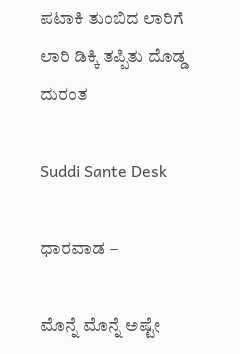ಪಟಾಕಿ ತುಂಬಿದ ಲಾರಿಗೆ ಲಾರಿ ಡಿಕ್ಕಿ ತಪ್ಪಿತು ದೊಡ್ಡ ದುರಂತ

Suddi Sante Desk

ಧಾರವಾಡ –

ಮೊನ್ನೆ ಮೊನ್ನೆ ಅಷ್ಟೇ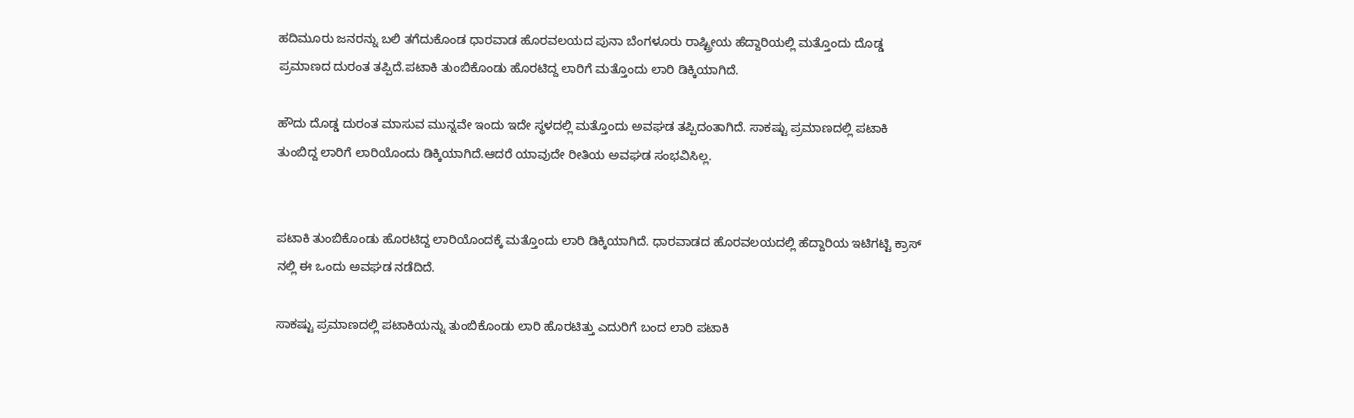ಹದಿಮೂರು ಜನರನ್ನು ಬಲಿ ತಗೆದುಕೊಂಡ ಧಾರವಾಡ ಹೊರವಲಯದ ಪುನಾ ಬೆಂಗಳೂರು ರಾಷ್ಟ್ರೀಯ ಹೆದ್ದಾರಿಯಲ್ಲಿ ಮತ್ತೊಂದು ದೊಡ್ಡ ಪ್ರಮಾಣದ ದುರಂತ ತಪ್ಪಿದೆ.ಪಟಾಕಿ ತುಂಬಿಕೊಂಡು ಹೊರಟಿದ್ದ ಲಾರಿಗೆ ಮತ್ತೊಂದು ಲಾರಿ ಡಿಕ್ಕಿಯಾಗಿದೆ‌.

ಹೌದು ದೊಡ್ಡ ದುರಂತ ಮಾಸುವ ಮುನ್ನವೇ ಇಂದು ಇದೇ ಸ್ಥಳದಲ್ಲಿ ಮತ್ತೊಂದು ಅವಘಡ ತಪ್ಪಿದಂತಾಗಿದೆ‌. ಸಾಕಷ್ಟು ಪ್ರಮಾಣದಲ್ಲಿ ಪಟಾಕಿ ತುಂಬಿದ್ದ ಲಾರಿಗೆ ಲಾರಿಯೊಂದು ಡಿಕ್ಕಿಯಾಗಿದೆ.ಆದರೆ ಯಾವುದೇ ರೀತಿಯ ಅವಘಡ ಸಂಭವಿಸಿಲ್ಲ.


ಪಟಾಕಿ ತುಂಬಿಕೊಂಡು ಹೊರಟಿದ್ದ ಲಾರಿಯೊಂದಕ್ಕೆ ಮತ್ತೊಂದು ಲಾರಿ ಡಿಕ್ಕಿಯಾಗಿದೆ. ಧಾರವಾಡದ ಹೊರವಲಯದಲ್ಲಿ ಹೆದ್ದಾರಿಯ ಇಟಿಗಟ್ಟಿ ಕ್ರಾಸ್ ನಲ್ಲಿ ಈ ಒಂದು ಅವಘಡ ನಡೆದಿದೆ.

ಸಾಕಷ್ಟು ಪ್ರಮಾಣದಲ್ಲಿ ಪಟಾಕಿಯನ್ನು ತುಂಬಿಕೊಂಡು ಲಾರಿ ಹೊರಟಿತ್ತು ಎದುರಿಗೆ ಬಂದ ಲಾರಿ ಪಟಾಕಿ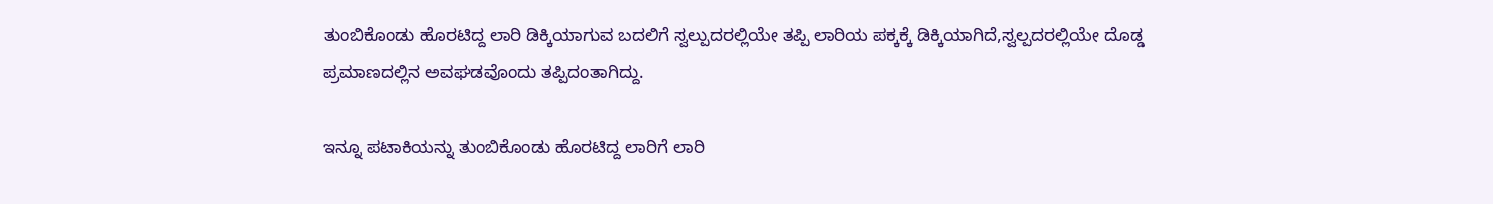ತುಂಬಿಕೊಂಡು ಹೊರಟಿದ್ದ ಲಾರಿ ಡಿಕ್ಕಿಯಾಗುವ ಬದಲಿಗೆ ಸ್ವಲ್ಪುದರಲ್ಲಿಯೇ ತಪ್ಪಿ ಲಾರಿಯ ಪಕ್ಕಕ್ಕೆ ಡಿಕ್ಕಿಯಾಗಿದೆ,ಸ್ವಲ್ಪದರಲ್ಲಿಯೇ ದೊಡ್ಡ ಪ್ರಮಾಣದಲ್ಲಿನ ಅವಘಡವೊಂದು ತಪ್ಪಿದಂತಾಗಿದ್ದು.

ಇನ್ನೂ ಪಟಾಕಿಯನ್ನು ತುಂಬಿಕೊಂಡು ಹೊರಟಿದ್ದ ಲಾರಿಗೆ ಲಾರಿ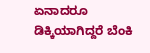ಏನಾದರೂ ಡಿಕ್ಕಿಯಾಗಿದ್ದರೆ ಬೆಂಕಿ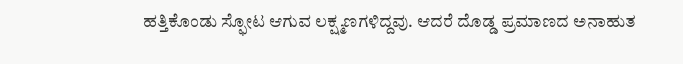ಹತ್ತಿಕೊಂಡು ಸ್ಫೋಟ ಆಗುವ ಲಕ್ಷ್ಮಣಗಳಿದ್ದವು. ಆದರೆ ದೊಡ್ಡ ಪ್ರಮಾಣದ ಅನಾಹುತ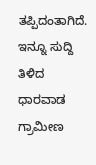ತಪ್ಪಿದಂತಾಗಿದೆ. ಇನ್ನೂ ಸುದ್ದಿ ತಿಳಿದ ಧಾರವಾಡ ಗ್ರಾಮೀಣ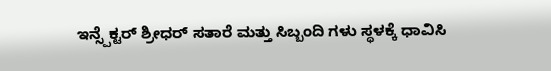ಇನ್ಸ್ಪೆಕ್ಟರ್ ಶ್ರೀಧರ್ ಸತಾರೆ ಮತ್ತು ಸಿಬ್ಬಂದಿ ಗಳು ಸ್ಥಳಕ್ಕೆ ಧಾವಿಸಿ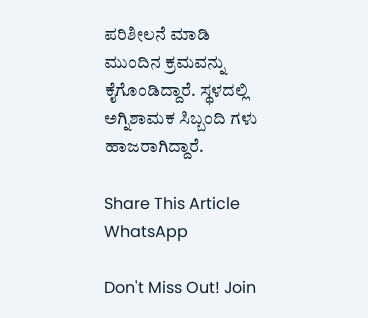ಪರಿಶೀಲನೆ ಮಾಡಿ ಮುಂದಿನ ಕ್ರಮವನ್ನು ಕೈಗೊಂಡಿದ್ದಾರೆ. ಸ್ಥಳದಲ್ಲಿ ಅಗ್ನಿಶಾಮಕ ಸಿಬ್ಬಂದಿ ಗಳು ಹಾಜರಾಗಿದ್ದಾರೆ.

Share This Article
WhatsApp

Don't Miss Out! Join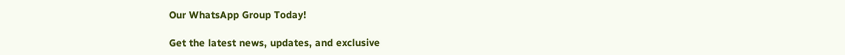Our WhatsApp Group Today!

Get the latest news, updates, and exclusive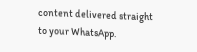content delivered straight to your WhatsApp.